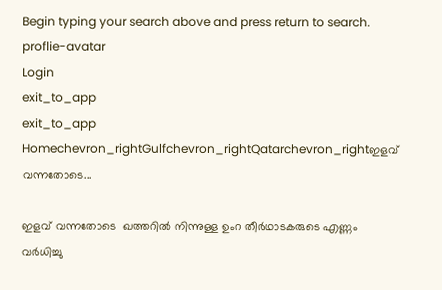Begin typing your search above and press return to search.
proflie-avatar
Login
exit_to_app
exit_to_app
Homechevron_rightGulfchevron_rightQatarchevron_rightഇളവ് വന്നതോടെ...

ഇളവ് വന്നതോടെ  ഖത്തറില്‍ നിന്നുള്ള ഉംറ തീര്‍ഥാടകരുടെ എണ്ണം വര്‍ധിച്ചു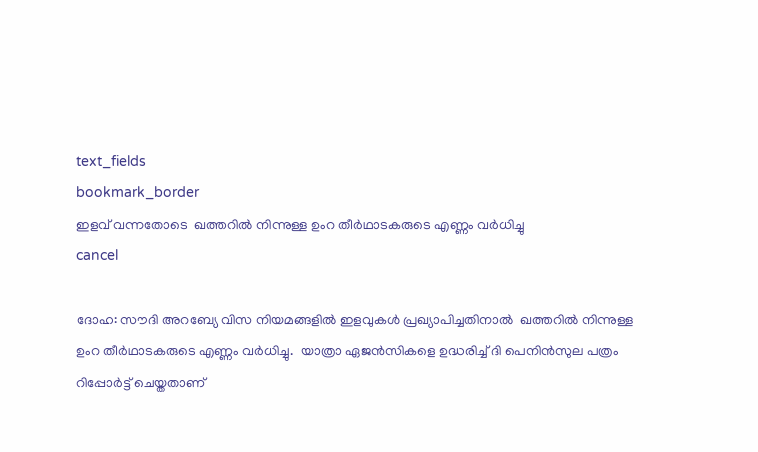text_fields
bookmark_border
ഇളവ് വന്നതോടെ  ഖത്തറില്‍ നിന്നുള്ള ഉംറ തീര്‍ഥാടകരുടെ എണ്ണം വര്‍ധിച്ചു
cancel

ദോഹ: സൗദി അറബ്യേ വിസ നിയമങ്ങളില്‍ ഇളവുകള്‍ പ്രഖ്യാപിച്ചതിനാല്‍  ഖത്തറില്‍ നിന്നുള്ള ഉംറ തീര്‍ഥാടകരുടെ എണ്ണം വര്‍ധിച്ചു.  യാത്രാ ഏജന്‍സികളെ ഉദ്ധരിച്ച് ദി പെനിന്‍സുല പത്രം റിപ്പോര്‍ട്ട് ചെയ്തതാണ്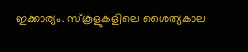ഇക്കാര്യം. സ്കൂളുകളിലെ ശൈത്യകാല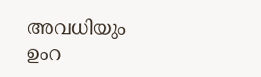അവധിയും  ഉംറ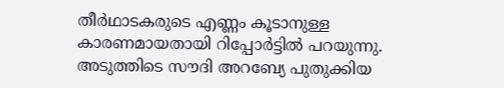തീര്‍ഥാടകരുടെ എണ്ണം കൂടാനുള്ള കാരണമായതായി റിപ്പോര്‍ട്ടില്‍ പറയുന്നു. അടുത്തിടെ സൗദി അറബ്യേ പുതുക്കിയ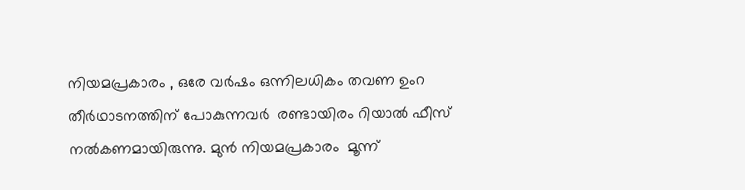നിയമപ്രകാരം , ഒരേ വര്‍ഷം ഒന്നിലധികം തവണ ഉംറ തീര്‍ഥാടനത്തിന് പോകുന്നവര്‍  രണ്ടായിരം റിയാല്‍ ഫീസ് നല്‍കണമായിരുന്നു. മുന്‍ നിയമപ്രകാരം  മൂന്ന്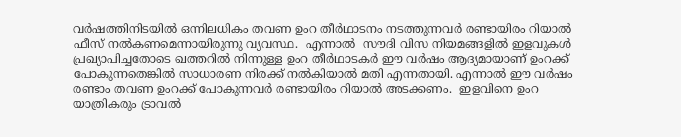വര്‍ഷത്തിനിടയില്‍ ഒന്നിലധികം തവണ ഉംറ തീര്‍ഥാടനം നടത്തുന്നവര്‍ രണ്ടായിരം റിയാല്‍ ഫീസ് നല്‍കണമെന്നായിരുന്നു വ്യവസ്ഥ.  എന്നാല്‍  സൗദി വിസ നിയമങ്ങളില്‍ ഇളവുകള്‍ പ്രഖ്യാപിച്ചതോടെ ഖത്തറില്‍ നിന്നുള്ള ഉംറ തീര്‍ഥാടകര്‍ ഈ വര്‍ഷം ആദ്യമായാണ് ഉംറക്ക് പോകുന്നതെങ്കില്‍ സാധാരണ നിരക്ക് നല്‍കിയാല്‍ മതി എന്നതായി. എന്നാല്‍ ഈ വര്‍ഷം രണ്ടാം തവണ ഉംറക്ക് പോകുന്നവര്‍ രണ്ടായിരം റിയാല്‍ അടക്കണം.  ഇളവിനെ ഉംറ യാത്രികരും ട്രാവല്‍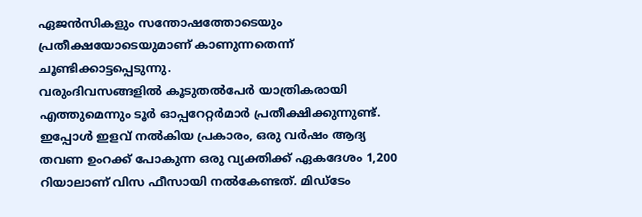ഏജന്‍സികളും സന്തോഷത്തോടെയും പ്രതീക്ഷയോടെയുമാണ് കാണുന്നതെന്ന് ചൂണ്ടിക്കാട്ടപ്പെടുന്നു.
വരുംദിവസങ്ങളില്‍ കൂടുതല്‍പേര്‍ യാത്രികരായി എത്തുമെന്നും ടൂര്‍ ഓപ്പറേറ്റര്‍മാര്‍ പ്രതീക്ഷിക്കുന്നുണ്ട്.  ഇപ്പോള്‍ ഇളവ് നല്‍കിയ പ്രകാരം, ഒരു വര്‍ഷം ആദ്യ തവണ ഉംറക്ക് പോകുന്ന ഒരു വ്യക്തിക്ക് ഏകദേശം 1,200 റിയാലാണ് വിസ ഫീസായി നല്‍കേണ്ടത്. മിഡ്ടേം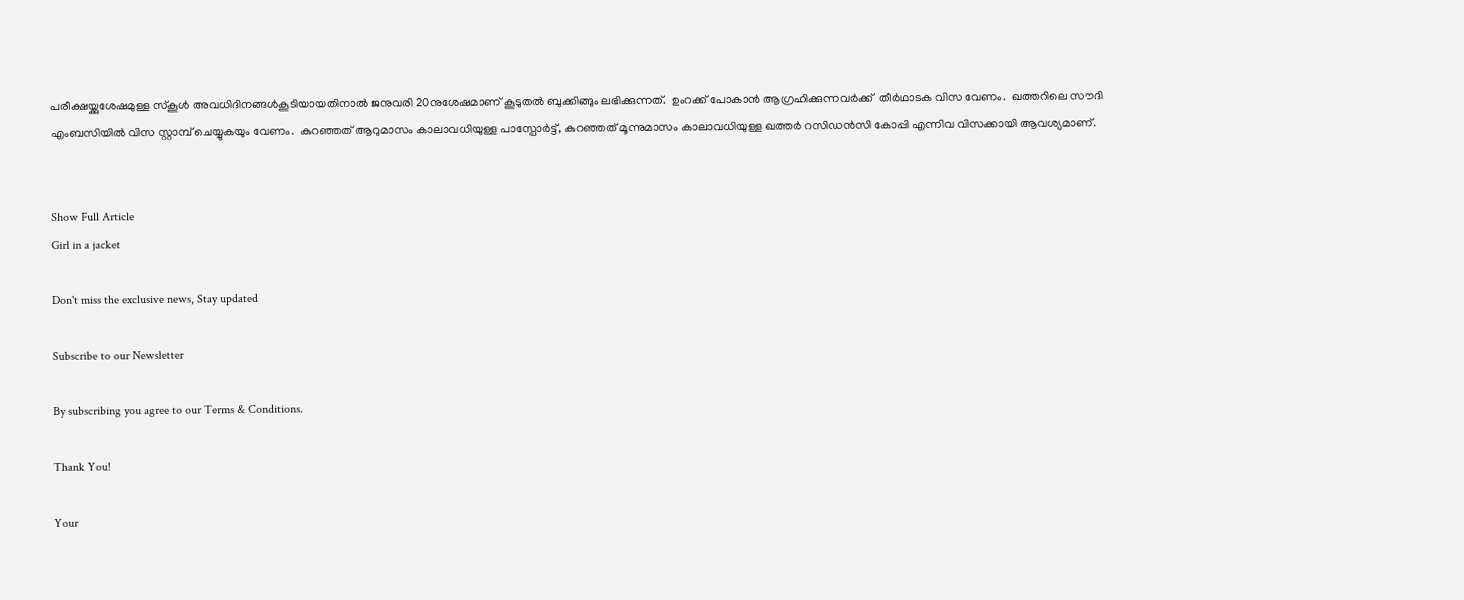പരീക്ഷയ്ക്കുശേഷമുള്ള സ്കൂള്‍ അവധിദിനങ്ങള്‍കൂടിയായതിനാല്‍ ജനുവരി 20നുശേഷമാണ് കൂടുതല്‍ ബുക്കിങ്ങും ലഭിക്കുന്നത്.  ഉംറക്ക് പോകാന്‍ ആഗ്രഹിക്കുന്നവര്‍ക്ക്  തീര്‍ഥാടക വിസ വേണം.  ഖത്തറിലെ സൗദി എംബസിയില്‍ വിസ സ്റ്റാമ്പ് ചെയ്യുകയും വേണം.  കുറഞ്ഞത് ആറുമാസം കാലാവധിയുള്ള പാസ്പോര്‍ട്ട്, കുറഞ്ഞത് മൂന്നുമാസം കാലാവധിയുള്ള ഖത്തര്‍ റസിഡന്‍സി കോപ്പി എന്നിവ വിസക്കായി ആവശ്യമാണ്.


Show Full Article
Girl in a jacket

Don't miss the exclusive news, Stay updated

Subscribe to our Newsletter

By subscribing you agree to our Terms & Conditions.

Thank You!

Your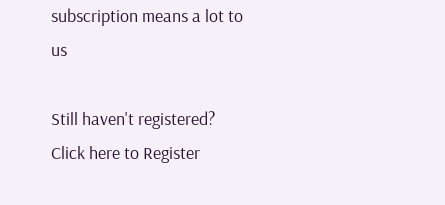subscription means a lot to us

Still haven't registered? Click here to Register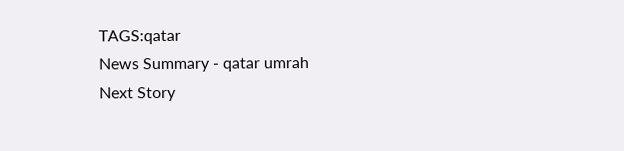TAGS:qatar
News Summary - qatar umrah
Next Story